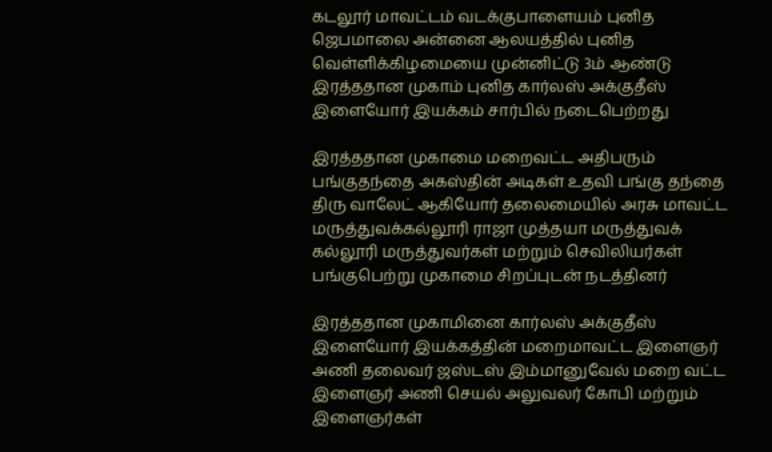கடலூர் மாவட்டம் வடக்குபாளையம் புனித ஜெபமாலை அன்னை ஆலயத்தில் புனித வெள்ளிக்கிழமையை முன்னிட்டு 3ம் ஆண்டு இரத்ததான முகாம் புனித கார்லஸ் அக்குதீஸ் இளையோர் இயக்கம் சார்பில் நடைபெற்றது

இரத்ததான முகாமை மறைவட்ட அதிபரும் பங்குதந்தை அகஸ்தின் அடிகள் உதவி பங்கு தந்தை திரு வாலேட் ஆகியோர் தலைமையில் அரசு மாவட்ட மருத்துவக்கல்லூரி ராஜா முத்தயா மருத்துவக் கல்லூரி மருத்துவர்கள் மற்றும் செவிலியர்கள் பங்குபெற்று முகாமை சிறப்புடன் நடத்தினர்

இரத்ததான முகாமினை கார்லஸ் அக்குதீஸ் இளையோர் இயக்கத்தின் மறைமாவட்ட இளைஞர் அணி தலைவர் ஜஸ்டஸ் இம்மானுவேல் மறை வட்ட இளைஞர் அணி செயல் அலுவலர் கோபி மற்றும் இளைஞர்கள்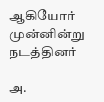ஆகியோர் முன்னின்று நடத்தினர்

அ.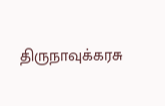திருநாவுக்கரசு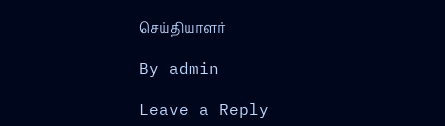செய்தியாளர்

By admin

Leave a Reply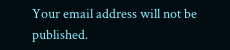Your email address will not be published.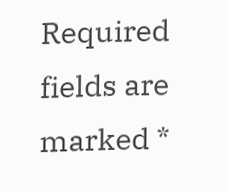Required fields are marked *